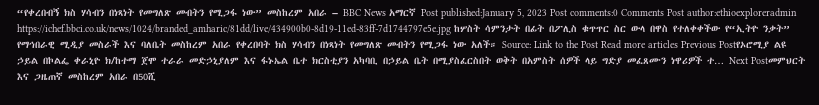“የቀረበብኝ ክስ ሃሳብን በነጻነት የመግለጽ መብትን የሚጋፋ ነው” መስከረም አበራ – BBC News አማርኛ Post published:January 5, 2023 Post comments:0 Comments Post author:ethioexploreradmin https://ichef.bbci.co.uk/news/1024/branded_amharic/81dd/live/434900b0-8d19-11ed-83ff-7d1744797e5e.jpg ከሦስት ሳምንታት በፊት በፖሊስ ቁጥጥር ስር ውላ በዋስ የተለቀቀችው የ“ኢትዮ ንቃት” የማኅበራዊ ሚዲያ መስራች እና ባለቤት መስከረም አበራ የቀረበባት ክስ ሃሳብን በነጻነት የመግለጽ መብትን የሚጋፋ ነው አለች። Source: Link to the Post Read more articles Previous Postየኦሮሚያ ልዩ ኃይል በኮልፌ ቀራኒዮ ክ/ከተማ ጀሞ ተራራ መድኃኒያለም እና ፋኑኤል ቤተ ክርስቲያን አካባቢ በኃይል ቤት በሚያስፈርስበት ወቅት በአምስት ሰዎች ላይ ግድያ መፈጸሙን ነዋሪዎች ተ… Next Postመምህርት እና ጋዜጠኛ መስከረም አበራ በ50ሺ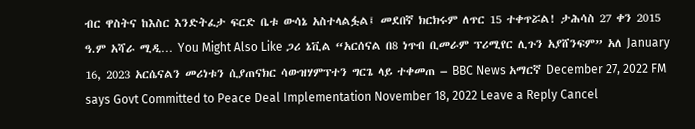ብር ዋስትና ከእስር እንድትፈታ ፍርድ ቤቱ ውሳኔ አስተላልፏል፤ መደበኛ ክርክሩም ለጥር 15 ተቀጥሯል! ታሕሳስ 27 ቀን 2015 ዓ.ም አሻራ ሚዲ… You Might Also Like ጋሪ ኔቪል “አርሰናል በ8 ነጥብ ቢመራም ፕሪሚየር ሊጉን አያሸንፍም” አለ January 16, 2023 አርሴናልን መሪነቱን ሲያጠናክር ሳውዝሃምፕተን ግርጌ ላይ ተቀመጠ – BBC News አማርኛ December 27, 2022 FM says Govt Committed to Peace Deal Implementation November 18, 2022 Leave a Reply Cancel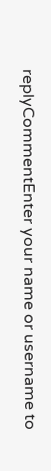replyCommentEnter your name or username to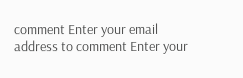comment Enter your email address to comment Enter your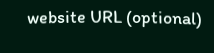website URL (optional)